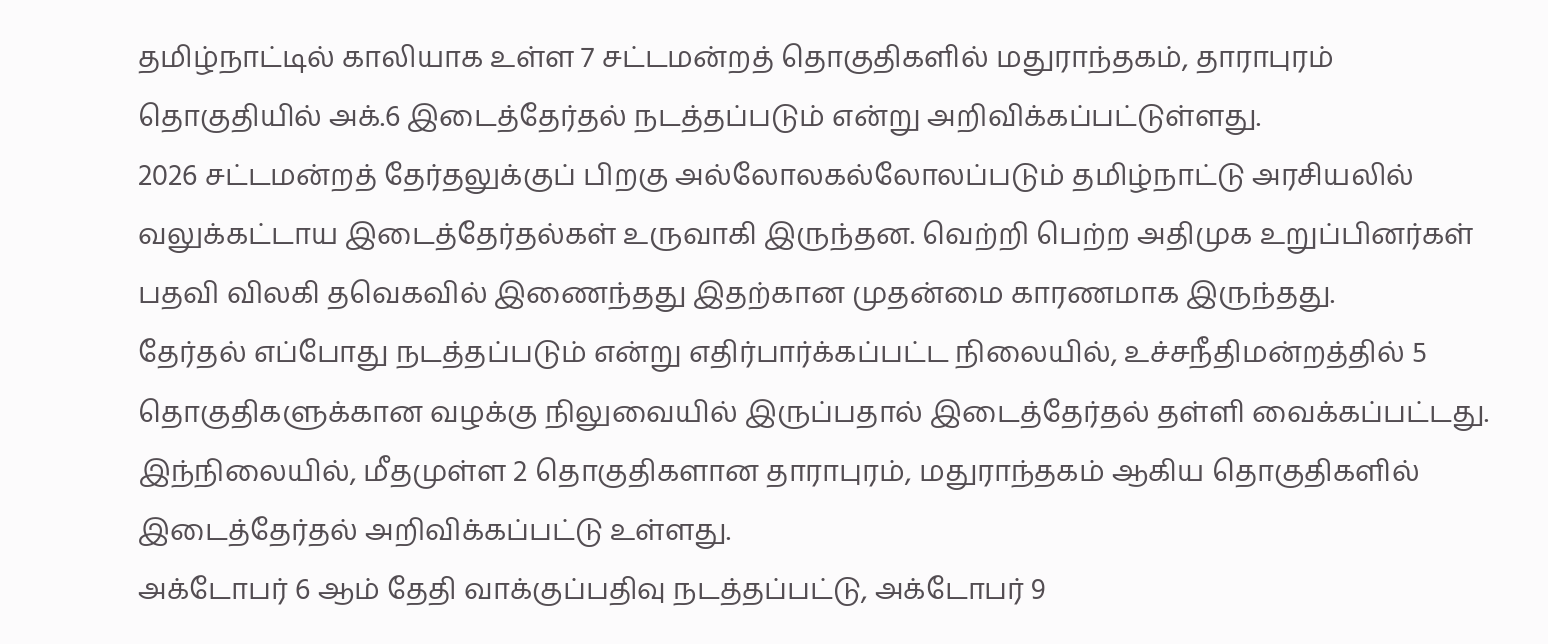தமிழ்நாட்டில் காலியாக உள்ள 7 சட்டமன்றத் தொகுதிகளில் மதுராந்தகம், தாராபுரம் தொகுதியில் அக்.6 இடைத்தேர்தல் நடத்தப்படும் என்று அறிவிக்கப்பட்டுள்ளது.
2026 சட்டமன்றத் தேர்தலுக்குப் பிறகு அல்லோலகல்லோலப்படும் தமிழ்நாட்டு அரசியலில் வலுக்கட்டாய இடைத்தேர்தல்கள் உருவாகி இருந்தன. வெற்றி பெற்ற அதிமுக உறுப்பினர்கள் பதவி விலகி தவெகவில் இணைந்தது இதற்கான முதன்மை காரணமாக இருந்தது.
தேர்தல் எப்போது நடத்தப்படும் என்று எதிர்பார்க்கப்பட்ட நிலையில், உச்சநீதிமன்றத்தில் 5 தொகுதிகளுக்கான வழக்கு நிலுவையில் இருப்பதால் இடைத்தேர்தல் தள்ளி வைக்கப்பட்டது.
இந்நிலையில், மீதமுள்ள 2 தொகுதிகளான தாராபுரம், மதுராந்தகம் ஆகிய தொகுதிகளில் இடைத்தேர்தல் அறிவிக்கப்பட்டு உள்ளது.
அக்டோபர் 6 ஆம் தேதி வாக்குப்பதிவு நடத்தப்பட்டு, அக்டோபர் 9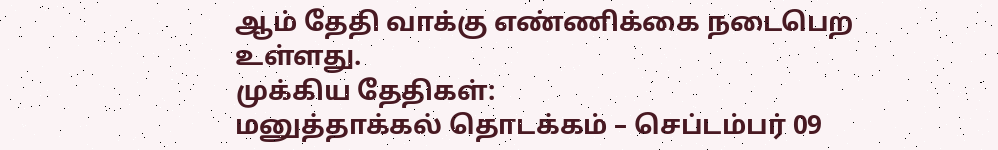ஆம் தேதி வாக்கு எண்ணிக்கை நடைபெற உள்ளது.
முக்கிய தேதிகள்:
மனுத்தாக்கல் தொடக்கம் – செப்டம்பர் 09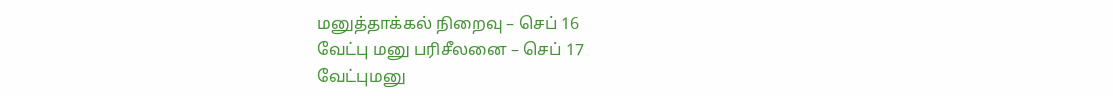மனுத்தாக்கல் நிறைவு – செப் 16
வேட்பு மனு பரிசீலனை – செப் 17
வேட்புமனு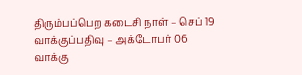திரும்பப்பெற கடைசி நாள் – செப் 19
வாக்குப்பதிவு – அக்டோபர் 06
வாக்கு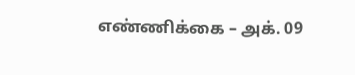எண்ணிக்கை – அக். 09